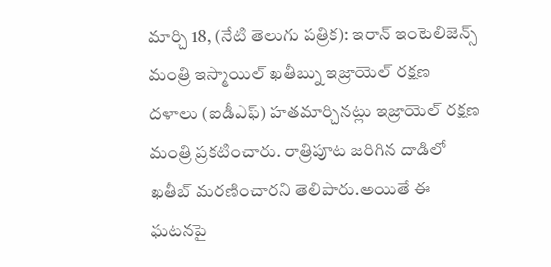మార్చి 18, (నేటి తెలుగు పత్రిక): ఇరాన్ ఇంటెలిజెన్స్ మంత్రి ఇస్మాయిల్ ఖతీబ్ను ఇజ్రాయెల్ రక్షణ దళాలు (ఐడీఎఫ్) హతమార్చినట్లు ఇజ్రాయెల్ రక్షణ మంత్రి ప్రకటించారు. రాత్రిపూట జరిగిన దాడిలో ఖతీబ్ మరణించారని తెలిపారు.అయితే ఈ ఘటనపై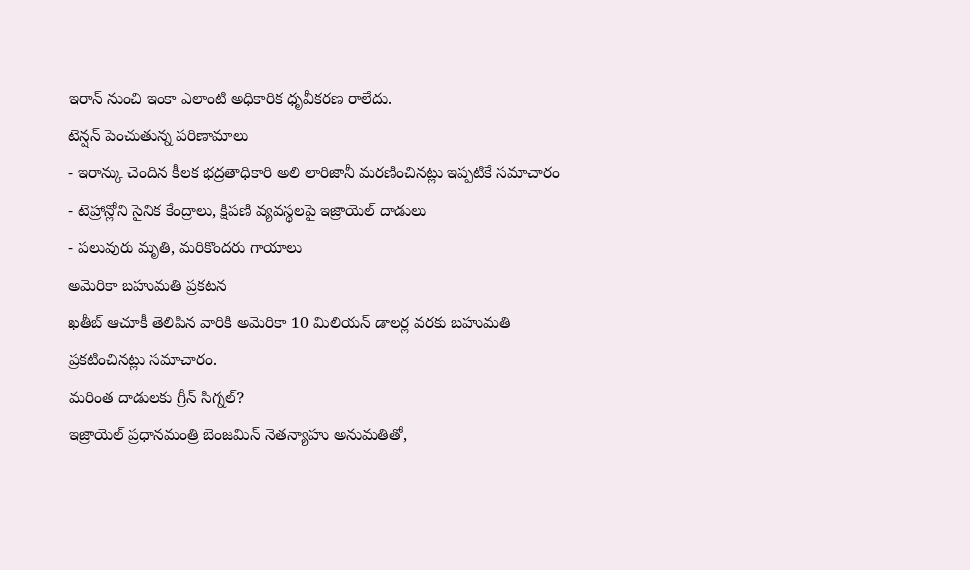ఇరాన్ నుంచి ఇంకా ఎలాంటి అధికారిక ధృవీకరణ రాలేదు.
టెన్షన్ పెంచుతున్న పరిణామాలు
- ఇరాన్కు చెందిన కీలక భద్రతాధికారి అలి లారిజానీ మరణించినట్లు ఇప్పటికే సమాచారం
- టెహ్రాన్లోని సైనిక కేంద్రాలు, క్షిపణి వ్యవస్థలపై ఇజ్రాయెల్ దాడులు
- పలువురు మృతి, మరికొందరు గాయాలు
అమెరికా బహుమతి ప్రకటన
ఖతీబ్ ఆచూకీ తెలిపిన వారికి అమెరికా 10 మిలియన్ డాలర్ల వరకు బహుమతి ప్రకటించినట్లు సమాచారం.
మరింత దాడులకు గ్రీన్ సిగ్నల్?
ఇజ్రాయెల్ ప్రధానమంత్రి బెంజమిన్ నెతన్యాహు అనుమతితో,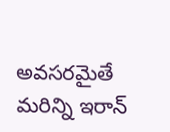అవసరమైతే మరిన్ని ఇరాన్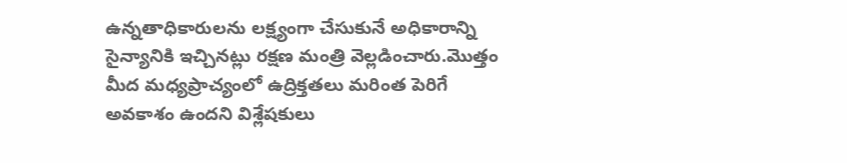ఉన్నతాధికారులను లక్ష్యంగా చేసుకునే అధికారాన్ని సైన్యానికి ఇచ్చినట్లు రక్షణ మంత్రి వెల్లడించారు.మొత్తం మీద మధ్యప్రాచ్యంలో ఉద్రిక్తతలు మరింత పెరిగే అవకాశం ఉందని విశ్లేషకులు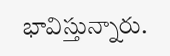భావిస్తున్నారు.